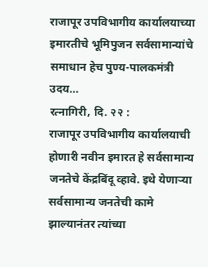राजापूर उपविभागीय कार्यालयाच्या इमारतीचे भूमिपुजन सर्वसामान्यांचे समाधान हेच पुण्य-पालकमंत्री उदय…
रत्नागिरी, दि. २२ :
राजापूर उपविभागीय कार्यालयाची होणारी नवीन इमारत हे सर्वसामान्य जनतेचे केंद्रबिंदू व्हावे. इथे येणाऱ्या सर्वसामान्य जनतेची कामे झाल्यानंतर त्यांच्या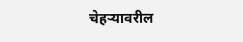चेहऱ्यावरील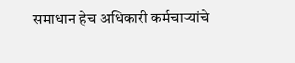समाधान हेच अधिकारी कर्मचाऱ्यांचे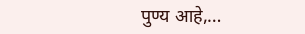पुण्य आहे,…